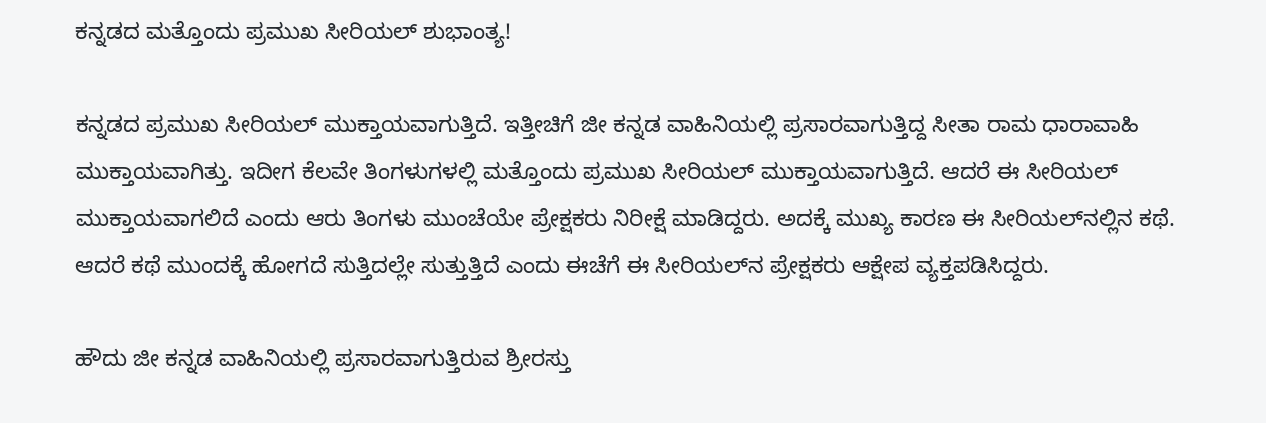ಕನ್ನಡದ ಮತ್ತೊಂದು ಪ್ರಮುಖ ಸೀರಿಯಲ್ ಶುಭಾಂತ್ಯ!

ಕನ್ನಡದ ಪ್ರಮುಖ ಸೀರಿಯಲ್ ಮುಕ್ತಾಯವಾಗುತ್ತಿದೆ. ಇತ್ತೀಚಿಗೆ ಜೀ ಕನ್ನಡ ವಾಹಿನಿಯಲ್ಲಿ ಪ್ರಸಾರವಾಗುತ್ತಿದ್ದ ಸೀತಾ ರಾಮ ಧಾರಾವಾಹಿ ಮುಕ್ತಾಯವಾಗಿತ್ತು. ಇದೀಗ ಕೆಲವೇ ತಿಂಗಳುಗಳಲ್ಲಿ ಮತ್ತೊಂದು ಪ್ರಮುಖ ಸೀರಿಯಲ್ ಮುಕ್ತಾಯವಾಗುತ್ತಿದೆ. ಆದರೆ ಈ ಸೀರಿಯಲ್ ಮುಕ್ತಾಯವಾಗಲಿದೆ ಎಂದು ಆರು ತಿಂಗಳು ಮುಂಚೆಯೇ ಪ್ರೇಕ್ಷಕರು ನಿರೀಕ್ಷೆ ಮಾಡಿದ್ದರು. ಅದಕ್ಕೆ ಮುಖ್ಯ ಕಾರಣ ಈ ಸೀರಿಯಲ್‌ನಲ್ಲಿನ ಕಥೆ. ಆದರೆ ಕಥೆ ಮುಂದಕ್ಕೆ ಹೋಗದೆ ಸುತ್ತಿದಲ್ಲೇ ಸುತ್ತುತ್ತಿದೆ ಎಂದು ಈಚೆಗೆ ಈ ಸೀರಿಯಲ್‌ನ ಪ್ರೇಕ್ಷಕರು ಆಕ್ಷೇಪ ವ್ಯಕ್ತಪಡಿಸಿದ್ದರು.

ಹೌದು ಜೀ ಕನ್ನಡ ವಾಹಿನಿಯಲ್ಲಿ ಪ್ರಸಾರವಾಗುತ್ತಿರುವ ಶ್ರೀರಸ್ತು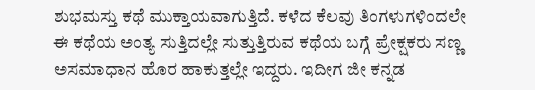ಶುಭಮಸ್ತು ಕಥೆ ಮುಕ್ತಾಯವಾಗುತ್ತಿದೆ. ಕಳೆದ ಕೆಲವು ತಿಂಗಳುಗಳಿಂದಲೇ ಈ ಕಥೆಯ ಅಂತ್ಯ ಸುತ್ತಿದಲ್ಲೇ ಸುತ್ತುತ್ತಿರುವ ಕಥೆಯ ಬಗ್ಗೆ ಪ್ರೇಕ್ಷಕರು ಸಣ್ಣ ಅಸಮಾಧಾನ ಹೊರ ಹಾಕುತ್ತಲ್ಲೇ ಇದ್ದರು. ಇದೀಗ ಜೀ ಕನ್ನಡ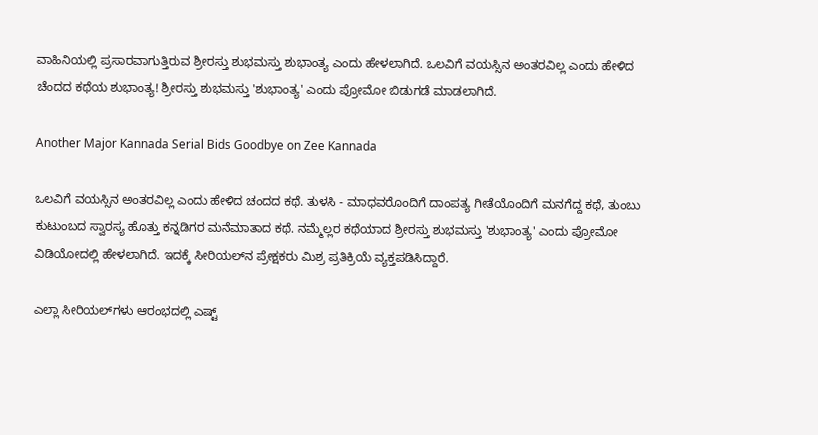ವಾಹಿನಿಯಲ್ಲಿ ಪ್ರಸಾರವಾಗುತ್ತಿರುವ ಶ್ರೀರಸ್ತು ಶುಭಮಸ್ತು ಶುಭಾಂತ್ಯ ಎಂದು ಹೇಳಲಾಗಿದೆ. ಒಲವಿಗೆ ವಯಸ್ಸಿನ ಅಂತರವಿಲ್ಲ ಎಂದು ಹೇಳಿದ ಚೆಂದದ ಕಥೆಯ ಶುಭಾಂತ್ಯ! ಶ್ರೀರಸ್ತು ಶುಭಮಸ್ತು 'ಶುಭಾಂತ್ಯ' ಎಂದು ಪ್ರೋಮೋ ಬಿಡುಗಡೆ ಮಾಡಲಾಗಿದೆ.

Another Major Kannada Serial Bids Goodbye on Zee Kannada

ಒಲವಿಗೆ ವಯಸ್ಸಿನ ಅಂತರವಿಲ್ಲ ಎಂದು ಹೇಳಿದ ಚಂದದ ಕಥೆ. ತುಳಸಿ - ಮಾಧವರೊಂದಿಗೆ ದಾಂಪತ್ಯ ಗೀತೆಯೊಂದಿಗೆ ಮನಗೆದ್ದ ಕಥೆ, ತುಂಬು ಕುಟುಂಬದ ಸ್ವಾರಸ್ಯ ಹೊತ್ತು ಕನ್ನಡಿಗರ ಮನೆಮಾತಾದ ಕಥೆ. ನಮ್ಮೆಲ್ಲರ ಕಥೆಯಾದ ಶ್ರೀರಸ್ತು ಶುಭಮಸ್ತು 'ಶುಭಾಂತ್ಯ' ಎಂದು ಪ್ರೋಮೋ ವಿಡಿಯೋದಲ್ಲಿ ಹೇಳಲಾಗಿದೆ. ಇದಕ್ಕೆ ಸೀರಿಯಲ್‌ನ ಪ್ರೇಕ್ಷಕರು ಮಿಶ್ರ ಪ್ರತಿಕ್ರಿಯೆ ವ್ಯಕ್ತಪಡಿಸಿದ್ದಾರೆ.

ಎಲ್ಲಾ ಸೀರಿಯಲ್‌ಗಳು ಆರಂಭದಲ್ಲಿ ಎಷ್ಟ್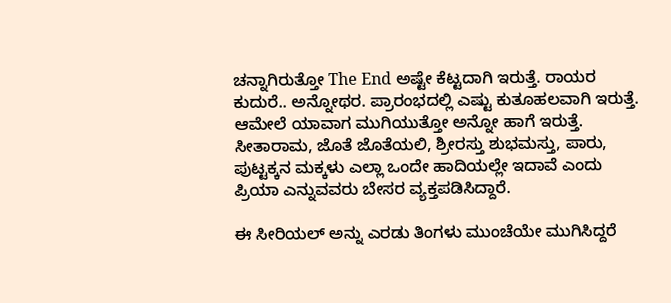ಚನ್ನಾಗಿರುತ್ತೋ The End ಅಷ್ಟೇ ಕೆಟ್ಟದಾಗಿ ಇರುತ್ತೆ. ರಾಯರ ಕುದುರೆ.. ಅನ್ನೋಥರ. ಪ್ರಾರಂಭದಲ್ಲಿ ಎಷ್ಟು ಕುತೂಹಲವಾಗಿ ಇರುತ್ತೆ. ಆಮೇಲೆ ಯಾವಾಗ ಮುಗಿಯುತ್ತೋ ಅನ್ನೋ ಹಾಗೆ ಇರುತ್ತೆ. ಸೀತಾರಾಮ, ಜೊತೆ ಜೊತೆಯಲಿ, ಶ್ರೀರಸ್ತು ಶುಭಮಸ್ತು, ಪಾರು, ಪುಟ್ಟಕ್ಕನ ಮಕ್ಕಳು ಎಲ್ಲಾ ಒಂದೇ ಹಾದಿಯಲ್ಲೇ ಇದಾವೆ ಎಂದು ಪ್ರಿಯಾ ಎನ್ನುವವರು ಬೇಸರ ವ್ಯಕ್ತಪಡಿಸಿದ್ದಾರೆ.

ಈ ಸೀರಿಯಲ್ ಅನ್ನು ಎರಡು ತಿಂಗಳು ಮುಂಚೆಯೇ ಮುಗಿಸಿದ್ದರೆ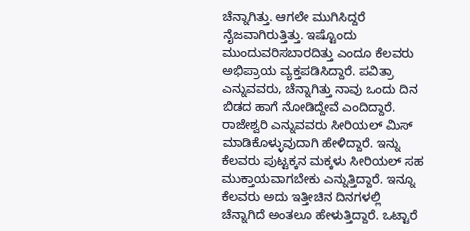ಚೆನ್ನಾಗಿತ್ತು. ಆಗಲೇ ಮುಗಿಸಿದ್ದರೆ ನೈಜವಾಗಿರುತ್ತಿತ್ತು. ಇಷ್ಟೊಂದು ಮುಂದುವರಿಸಬಾರದಿತ್ತು ಎಂದೂ ಕೆಲವರು ಅಭಿಪ್ರಾಯ ವ್ಯಕ್ತಪಡಿಸಿದ್ದಾರೆ. ಪವಿತ್ರಾ ಎನ್ನುವವರು, ಚೆನ್ನಾಗಿತ್ತು ನಾವು ಒಂದು ದಿನ ಬಿಡದ ಹಾಗೆ ನೋಡಿದ್ದೇವೆ ಎಂದಿದ್ದಾರೆ. ರಾಜೇಶ್ವರಿ ಎನ್ನುವವರು ಸೀರಿಯಲ್ ಮಿಸ್ ಮಾಡಿಕೊಳ್ಳುವುದಾಗಿ ಹೇಳಿದ್ದಾರೆ. ಇನ್ನು ಕೆಲವರು ಪುಟ್ಟಕ್ಕನ ಮಕ್ಕಳು ಸೀರಿಯಲ್ ಸಹ ಮುಕ್ತಾಯವಾಗಬೇಕು ಎನ್ನುತ್ತಿದ್ದಾರೆ. ಇನ್ನೂ ಕೆಲವರು ಅದು ಇತ್ತೀಚಿನ ದಿನಗಳಲ್ಲಿ ಚೆನ್ನಾಗಿದೆ ಅಂತಲೂ ಹೇಳುತ್ತಿದ್ದಾರೆ. ಒಟ್ಟಾರೆ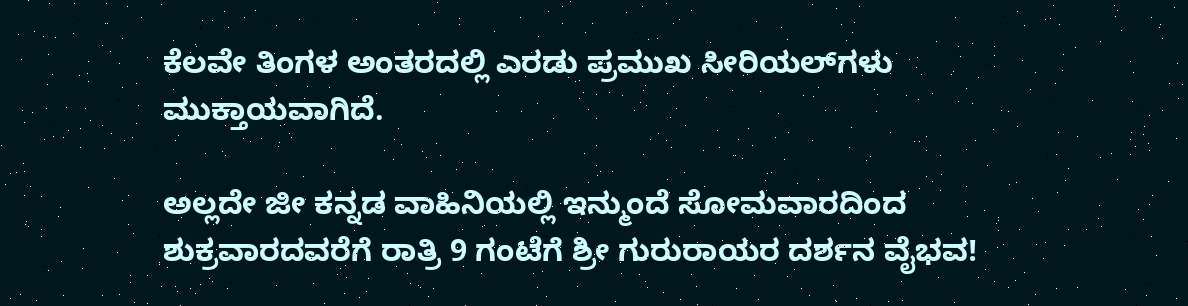ಕೆಲವೇ ತಿಂಗಳ ಅಂತರದಲ್ಲಿ ಎರಡು ಪ್ರಮುಖ ಸೀರಿಯಲ್‌ಗಳು ಮುಕ್ತಾಯವಾಗಿದೆ.

ಅಲ್ಲದೇ ಜೀ ಕನ್ನಡ ವಾಹಿನಿಯಲ್ಲಿ ಇನ್ಮುಂದೆ ಸೋಮವಾರದಿಂದ ಶುಕ್ರವಾರದವರೆಗೆ ರಾತ್ರಿ 9 ಗಂಟೆಗೆ ಶ್ರೀ ಗುರುರಾಯರ ದರ್ಶನ ವೈಭವ!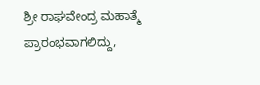ಶ್ರೀ ರಾಘವೇಂದ್ರ ಮಹಾತ್ಮೆ ಪ್ರಾರಂಭವಾಗಲಿದ್ದು,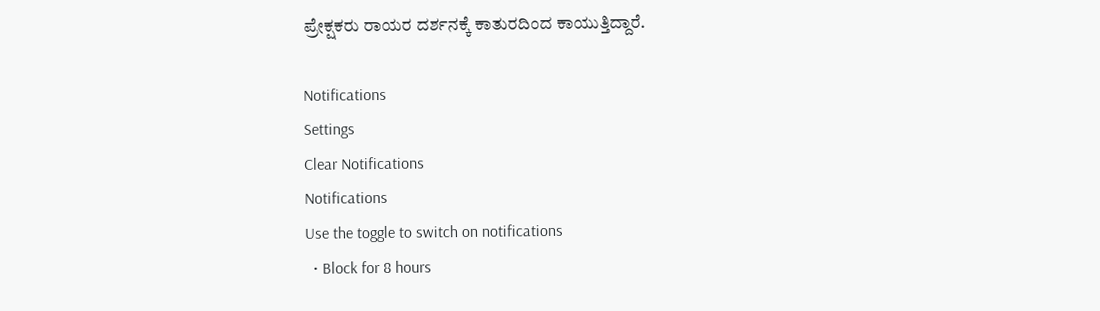ಪ್ರೇಕ್ಷಕರು ರಾಯರ ದರ್ಶನಕ್ಕೆ ಕಾತುರದಿಂದ ಕಾಯುತ್ತಿದ್ದಾರೆ.

Notifications
Settings
Clear Notifications
Notifications
Use the toggle to switch on notifications
  • Block for 8 hours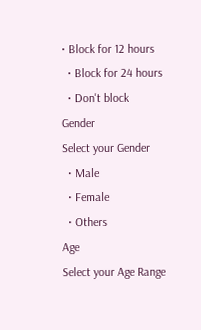• Block for 12 hours
  • Block for 24 hours
  • Don't block
Gender
Select your Gender
  • Male
  • Female
  • Others
Age
Select your Age Range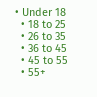• Under 18
  • 18 to 25
  • 26 to 35
  • 36 to 45
  • 45 to 55
  • 55+